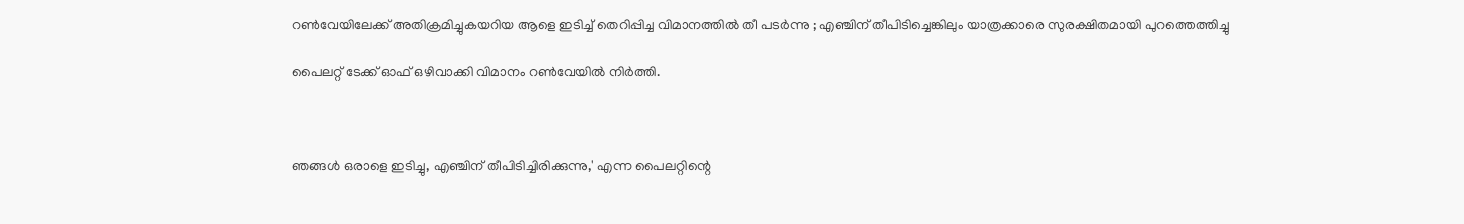റണ്‍വേയിലേക്ക് അതിക്രമിച്ചുകയറിയ ആളെ ഇടിച്ച് തെറിപ്പിച്ച വിമാനത്തില്‍ തീ പടര്‍ന്നു ; എഞ്ചിന് തീപിടിച്ചെങ്കിലും യാത്രക്കാരെ സുരക്ഷിതമായി പുറത്തെത്തിച്ചു

പൈലറ്റ് ടേക്ക് ഓഫ് ഒഴിവാക്കി വിമാനം റണ്‍വേയില്‍ നിര്‍ത്തി.



ഞങ്ങള്‍ ഒരാളെ ഇടിച്ചു, എഞ്ചിന് തീപിടിച്ചിരിക്കുന്നു,' എന്ന പൈലറ്റിന്റെ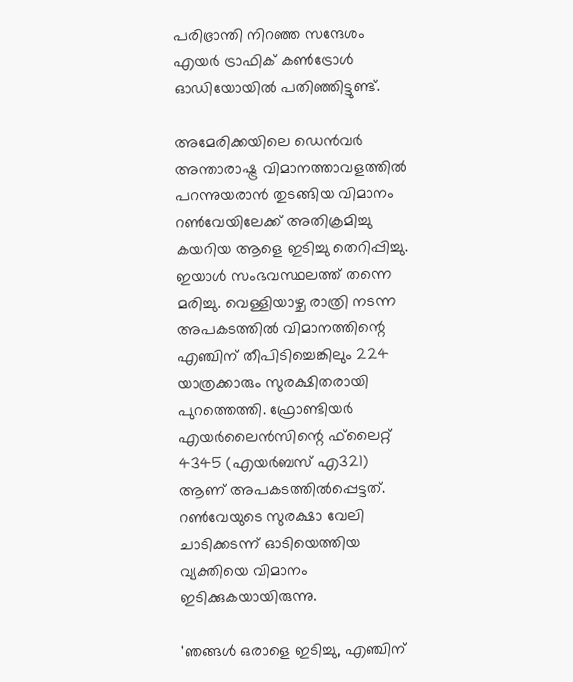പരിഭ്രാന്തി നിറഞ്ഞ സന്ദേശം എയര്‍ ട്രാഫിക് കണ്‍ട്രോള്‍ ഓഡിയോയില്‍ പതിഞ്ഞിട്ടുണ്ട്.

അമേരിക്കയിലെ ഡെന്‍വര്‍ അന്താരാഷ്ട്ര വിമാനത്താവളത്തില്‍ പറന്നുയരാന്‍ തുടങ്ങിയ വിമാനം റണ്‍വേയിലേക്ക് അതിക്രമിച്ചു കയറിയ ആളെ ഇടിച്ചു തെറിപ്പിച്ചു. ഇയാള്‍ സംഭവസ്ഥലത്ത് തന്നെ മരിച്ചു. വെള്ളിയാഴ്ച രാത്രി നടന്ന അപകടത്തില്‍ വിമാനത്തിന്റെ എഞ്ചിന് തീപിടിച്ചെങ്കിലും 224 യാത്രക്കാരും സുരക്ഷിതരായി പുറത്തെത്തി. ഫ്രോണ്ടിയര്‍ എയര്‍ലൈന്‍സിന്റെ ഫ്‌ലൈറ്റ് 4345 (എയര്‍ബസ് എ321) ആണ് അപകടത്തില്‍പ്പെട്ടത്. റണ്‍വേയുടെ സുരക്ഷാ വേലി ചാടിക്കടന്ന് ഓടിയെത്തിയ വ്യക്തിയെ വിമാനം ഇടിക്കുകയായിരുന്നു.

'ഞങ്ങള്‍ ഒരാളെ ഇടിച്ചു, എഞ്ചിന്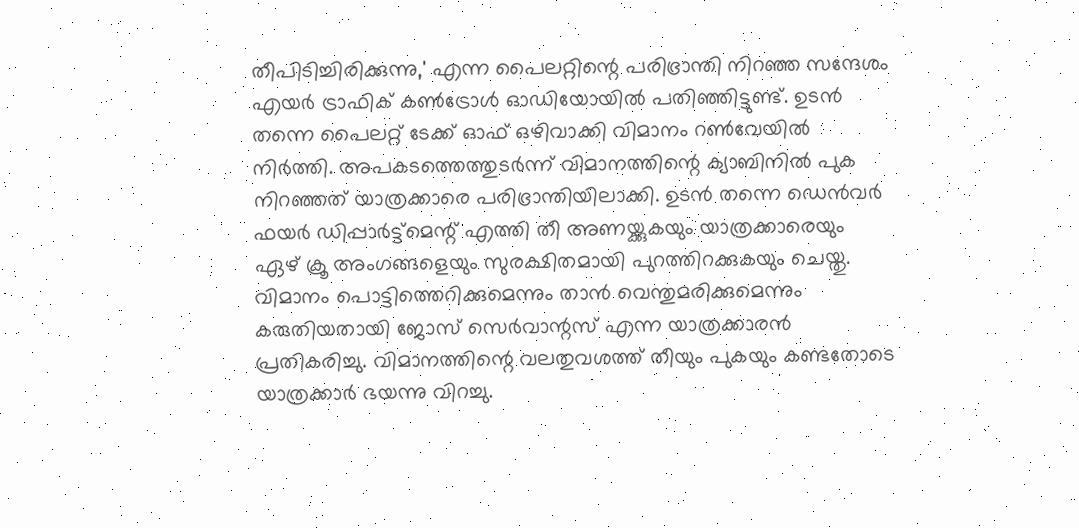തീപിടിച്ചിരിക്കുന്നു,' എന്ന പൈലറ്റിന്റെ പരിഭ്രാന്തി നിറഞ്ഞ സന്ദേശം എയര്‍ ട്രാഫിക് കണ്‍ട്രോള്‍ ഓഡിയോയില്‍ പതിഞ്ഞിട്ടുണ്ട്. ഉടന്‍ തന്നെ പൈലറ്റ് ടേക്ക് ഓഫ് ഒഴിവാക്കി വിമാനം റണ്‍വേയില്‍ നിര്‍ത്തി. അപകടത്തെത്തുടര്‍ന്ന് വിമാനത്തിന്റെ ക്യാബിനില്‍ പുക നിറഞ്ഞത് യാത്രക്കാരെ പരിഭ്രാന്തിയിലാക്കി. ഉടന്‍ തന്നെ ഡെന്‍വര്‍ ഫയര്‍ ഡിപ്പാര്‍ട്ട്മെന്റ് എത്തി തീ അണയ്ക്കുകയും യാത്രക്കാരെയും ഏഴ് ക്രൂ അംഗങ്ങളെയും സുരക്ഷിതമായി പുറത്തിറക്കുകയും ചെയ്തു. വിമാനം പൊട്ടിത്തെറിക്കുമെന്നും താന്‍ വെന്തുമരിക്കുമെന്നും കരുതിയതായി ജോസ് സെര്‍വാന്റസ് എന്ന യാത്രക്കാരന്‍ പ്രതികരിച്ചു. വിമാനത്തിന്റെ വലതുവശത്ത് തീയും പുകയും കണ്ടതോടെ യാത്രക്കാര്‍ ഭയന്നു വിറച്ചു.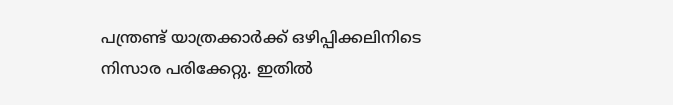പന്ത്രണ്ട് യാത്രക്കാര്‍ക്ക് ഒഴിപ്പിക്കലിനിടെ നിസാര പരിക്കേറ്റു. ഇതില്‍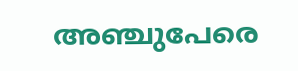അഞ്ചുപേരെ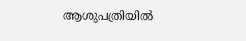ആശുപത്രിയില്‍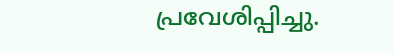പ്രവേശിപ്പിച്ചു.